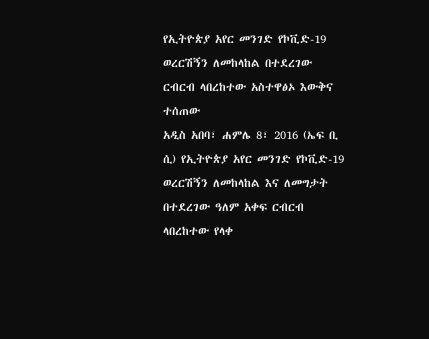የኢትዮጵያ አየር መንገድ የኮቪድ-19 ወረርሽኝን ለመከላከል በተደረገው ርብርብ ላበረከተው አስተዋፅኦ እውቅና ተሰጠው
አዲስ አበባ፣ ሐምሌ 8፣ 2016 (ኤፍ ቢ ሲ) የኢትዮጵያ አየር መንገድ የኮቪድ-19 ወረርሽኝን ለመከላከል እና ለመግታት በተደረገው ዓለም አቀፍ ርብርብ ላበረከተው የላቀ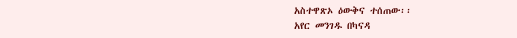አስተዋጽኦ ዕውቅና ተሰጠው፡፡
አየር መንገዱ በካናዳ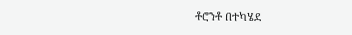ቶሮንቶ በተካሄደ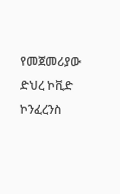የመጀመሪያው ድህረ ኮቪድ ኮንፈረንስ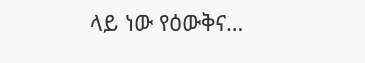ላይ ነው የዕውቅና…